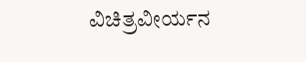ವಿಚಿತ್ರವೀರ್ಯನ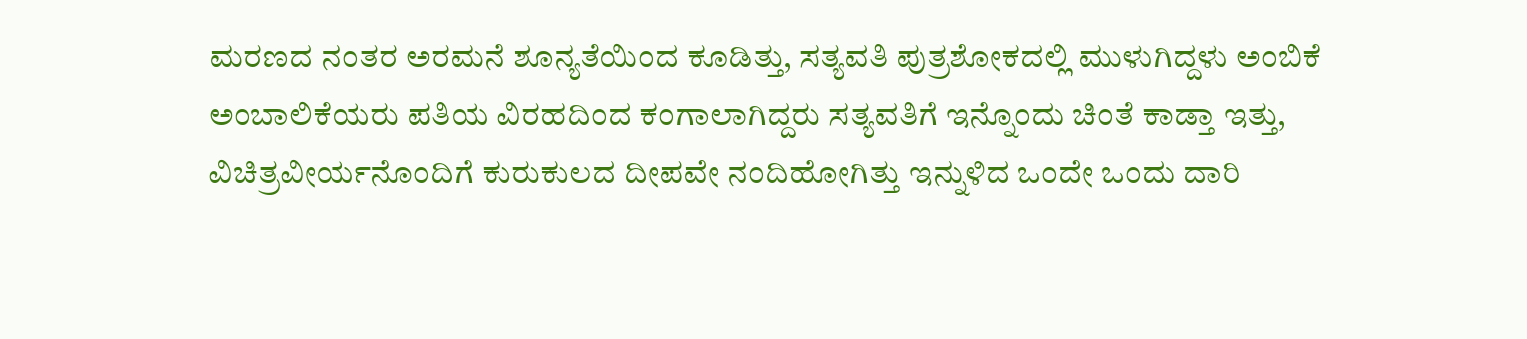ಮರಣದ ನಂತರ ಅರಮನೆ ಶೂನ್ಯತೆಯಿಂದ ಕೂಡಿತ್ತು, ಸತ್ಯವತಿ ಪುತ್ರಶೋಕದಲ್ಲಿ ಮುಳುಗಿದ್ದಳು ಅಂಬಿಕೆ ಅಂಬಾಲಿಕೆಯರು ಪತಿಯ ವಿರಹದಿಂದ ಕಂಗಾಲಾಗಿದ್ದರು ಸತ್ಯವತಿಗೆ ಇನ್ನೊಂದು ಚಿಂತೆ ಕಾಡ್ತಾ ಇತ್ತು, ವಿಚಿತ್ರವೀರ್ಯನೊಂದಿಗೆ ಕುರುಕುಲದ ದೀಪವೇ ನಂದಿಹೋಗಿತ್ತು ಇನ್ನುಳಿದ ಒಂದೇ ಒಂದು ದಾರಿ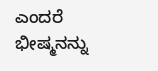ಎಂದರೆ ಭೀಷ್ಮನನ್ನು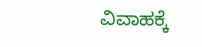ವಿವಾಹಕ್ಕೆ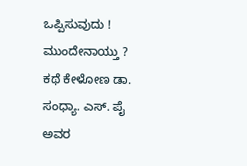ಒಪ್ಪಿಸುವುದು ! ಮುಂದೇನಾಯ್ತು ? ಕಥೆ ಕೇಳೋಣ ಡಾ. ಸಂಧ್ಯಾ. ಎಸ್. ಪೈ ಅವರ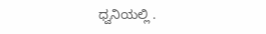ಧ್ವನಿಯಲ್ಲಿ .